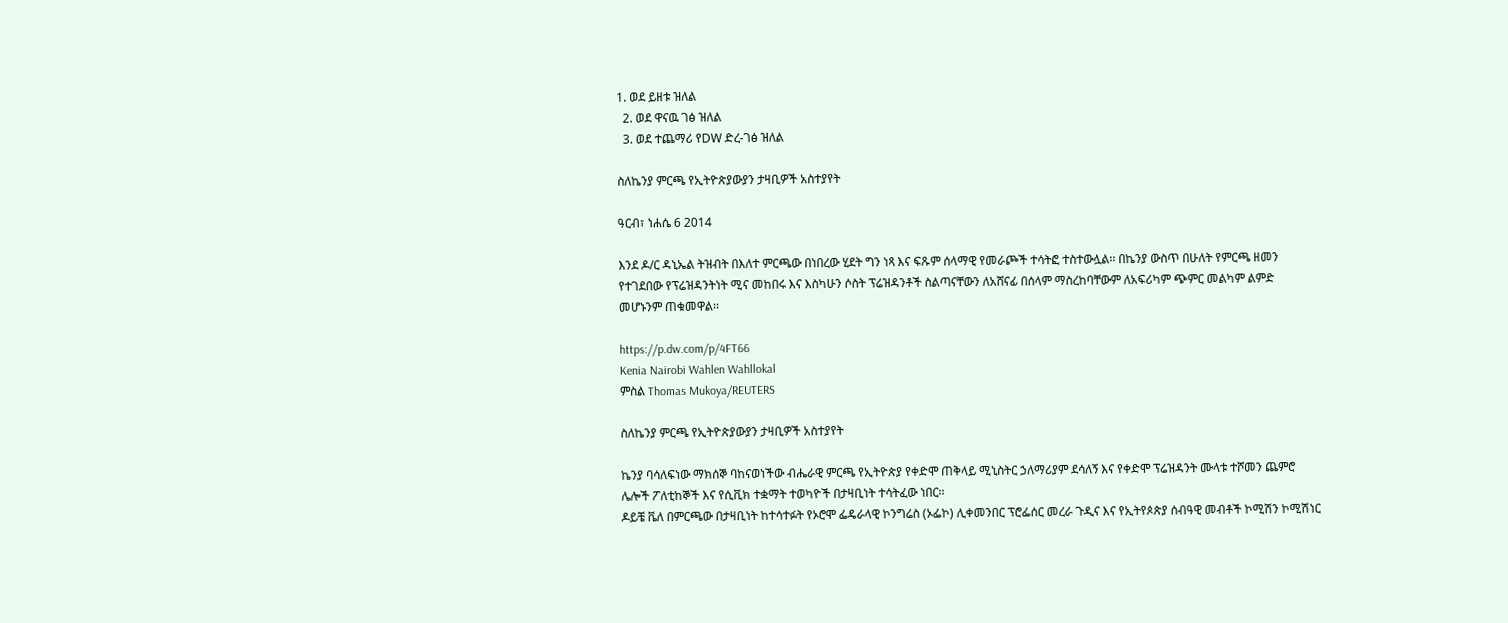1. ወደ ይዘቱ ዝለል
  2. ወደ ዋናዉ ገፅ ዝለል
  3. ወደ ተጨማሪ የDW ድረ-ገፅ ዝለል

ስለኬንያ ምርጫ የኢትዮጵያውያን ታዛቢዎች አስተያየት

ዓርብ፣ ነሐሴ 6 2014

እንደ ዶ/ር ዳኒኤል ትዝብት በእለተ ምርጫው በነበረው ሂደት ግን ነጻ እና ፍጹም ሰላማዊ የመራጮች ተሳትፎ ተስተውሏል፡፡ በኬንያ ውስጥ በሁለት የምርጫ ዘመን የተገደበው የፕሬዝዳንትነት ሚና መከበሩ እና እስካሁን ሶስት ፕሬዝዳንቶች ስልጣናቸውን ለአሸናፊ በሰላም ማስረከባቸውም ለአፍሪካም ጭምር መልካም ልምድ መሆኑንም ጠቁመዋል፡፡

https://p.dw.com/p/4FT66
Kenia Nairobi Wahlen Wahllokal
ምስል Thomas Mukoya/REUTERS

ስለኬንያ ምርጫ የኢትዮጵያውያን ታዛቢዎች አስተያየት

ኬንያ ባሳለፍነው ማክሰኞ ባከናወነችው ብሔራዊ ምርጫ የኢትዮጵያ የቀድሞ ጠቅላይ ሚኒስትር ኃለማሪያም ደሳለኝ እና የቀድሞ ፕሬዝዳንት ሙላቱ ተሾመን ጨምሮ ሌሎች ፖለቲከኞች እና የሲቪክ ተቋማት ተወካዮች በታዛቢነት ተሳትፈው ነበር፡፡
ዶይቼ ቬለ በምርጫው በታዛቢነት ከተሳተፉት የኦሮሞ ፌዴራላዊ ኮንግሬስ (ኦፌኮ) ሊቀመንበር ፕሮፌሰር መረራ ጉዲና እና የኢትየጶጵያ ሰብዓዊ መብቶች ኮሚሽን ኮሚሽነር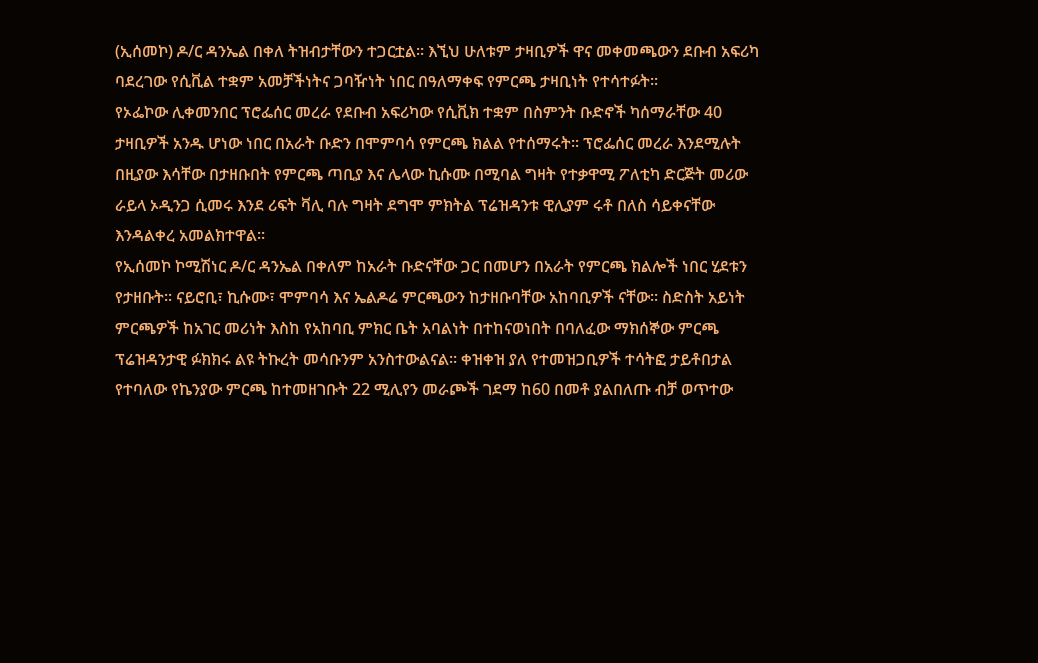(ኢሰመኮ) ዶ/ር ዳንኤል በቀለ ትዝብታቸውን ተጋርቷል፡፡ እኚህ ሁለቱም ታዛቢዎች ዋና መቀመጫውን ደቡብ አፍሪካ ባደረገው የሲቪል ተቋም አመቻችነትና ጋባዥነት ነበር በዓለማቀፍ የምርጫ ታዛቢነት የተሳተፉት፡፡
የኦፌኮው ሊቀመንበር ፕሮፌሰር መረራ የደቡብ አፍሪካው የሲቪክ ተቋም በስምንት ቡድኖች ካሰማራቸው 40 ታዛቢዎች አንዱ ሆነው ነበር በአራት ቡድን በሞምባሳ የምርጫ ክልል የተሰማሩት፡፡ ፕሮፌሰር መረራ እንደሚሉት በዚያው እሳቸው በታዘቡበት የምርጫ ጣቢያ እና ሌላው ኪሱሙ በሚባል ግዛት የተቃዋሚ ፖለቲካ ድርጅት መሪው ራይላ ኦዲንጋ ሲመሩ እንደ ሪፍት ቫሊ ባሉ ግዛት ደግሞ ምክትል ፕሬዝዳንቱ ዊሊያም ሩቶ በለስ ሳይቀናቸው እንዳልቀረ አመልክተዋል፡፡
የኢሰመኮ ኮሚሽነር ዶ/ር ዳንኤል በቀለም ከአራት ቡድናቸው ጋር በመሆን በአራት የምርጫ ክልሎች ነበር ሂደቱን የታዘቡት፡፡ ናይሮቢ፣ ኪሱሙ፣ ሞምባሳ እና ኤልዶሬ ምርጫውን ከታዘቡባቸው አከባቢዎች ናቸው፡፡ ስድስት አይነት ምርጫዎች ከአገር መሪነት እስከ የአከባቢ ምክር ቤት አባልነት በተከናወነበት በባለፈው ማክሰኞው ምርጫ ፕሬዝዳንታዊ ፉክክሩ ልዩ ትኩረት መሳቡንም አንስተውልናል፡፡ ቀዝቀዝ ያለ የተመዝጋቢዎች ተሳትፎ ታይቶበታል የተባለው የኬንያው ምርጫ ከተመዘገቡት 22 ሚሊየን መራጮች ገደማ ከ60 በመቶ ያልበለጡ ብቻ ወጥተው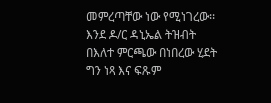መምረጣቸው ነው የሚነገረው፡፡
እንደ ዶ/ር ዳኒኤል ትዝብት በእለተ ምርጫው በነበረው ሂደት ግን ነጻ እና ፍጹም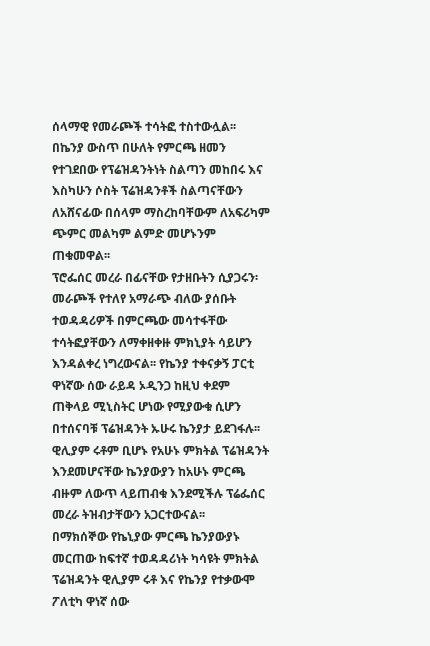ሰላማዊ የመራጮች ተሳትፎ ተስተውሏል፡፡ በኬንያ ውስጥ በሁለት የምርጫ ዘመን የተገደበው የፕሬዝዳንትነት ስልጣን መከበሩ እና እስካሁን ሶስት ፕሬዝዳንቶች ስልጣናቸውን ለአሸናፊው በሰላም ማስረከባቸውም ለአፍሪካም ጭምር መልካም ልምድ መሆኑንም ጠቁመዋል፡፡
ፕሮፌሰር መረራ በፊናቸው የታዘቡትን ሲያጋሩን፡ መራጮች የተለየ አማራጭ ብለው ያሰቡት ተወዳዳሪዎች በምርጫው መሳተፋቸው ተሳትፎያቸውን ለማቀዘቀዙ ምክኒያት ሳይሆን እንዳልቀረ ነግረውናል፡፡ የኬንያ ተቀናቃኝ ፓርቲ ዋነኛው ሰው ራይዳ ኦዲንጋ ከዚህ ቀደም ጠቅላይ ሚኒስትር ሆነው የሚያውቁ ሲሆን በተሰናባቹ ፕሬዝዳንት ኡሁሩ ኬንያታ ይደገፋሉ፡፡ ዊሊያም ሩቶም ቢሆኑ የአሁኑ ምክትል ፕሬዝዳንት እንደመሆናቸው ኬንያውያን ከአሁኑ ምርጫ ብዙም ለውጥ ላይጠብቁ እንደሚችሉ ፕሬፌሰር መረራ ትዝብታቸውን አጋርተውናል፡፡
በማክሰኞው የኬኒያው ምርጫ ኬንያውያኑ መርጠው ከፍተኛ ተወዳዳሪነት ካሳዩት ምክትል ፕሬዝዳንት ዊሊያም ሩቶ እና የኬንያ የተቃውሞ ፖለቲካ ዋነኛ ሰው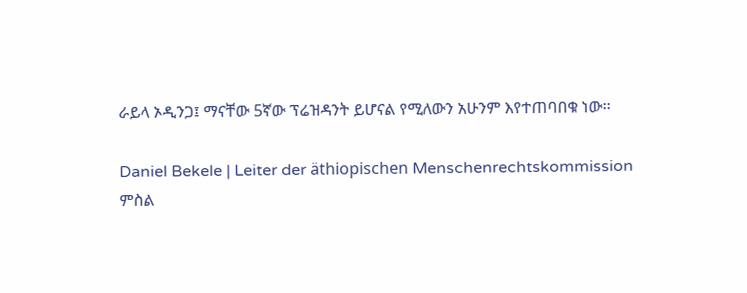ራይላ ኦዲንጋ፤ ማናቸው 5ኛው ፕሬዝዳንት ይሆናል የሚለውን አሁንም እየተጠባበቁ ነው፡፡

Daniel Bekele | Leiter der äthiopischen Menschenrechtskommission
ምስል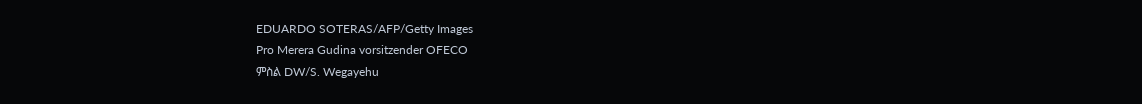EDUARDO SOTERAS/AFP/Getty Images
Pro Merera Gudina vorsitzender OFECO
ምስል DW/S. Wegayehu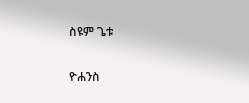ስዩም ጌቱ

ዮሐንስ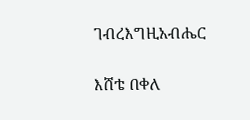ገብረእግዚአብሔር

እሸቴ በቀለ